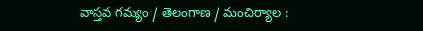వాస్తవ గమ్యం / తెలంగాణ / మంచిర్యాల :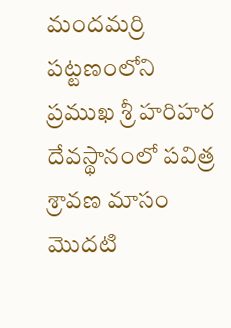మందమర్రి పట్టణంలోని ప్రముఖ శ్రీ హరిహర దేవస్థానంలో పవిత్ర శ్రావణ మాసం మొదటి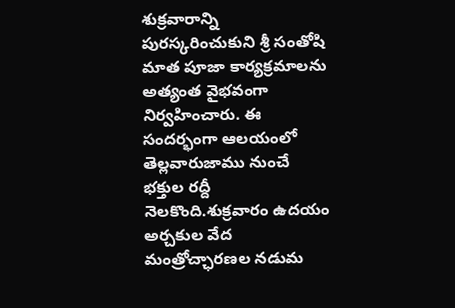శుక్రవారాన్ని పురస్కరించుకుని శ్రీ సంతోషి మాత పూజా కార్యక్రమాలను అత్యంత వైభవంగా నిర్వహించారు. ఈ సందర్భంగా ఆలయంలో తెల్లవారుజాము నుంచే భక్తుల రద్దీ నెలకొంది.శుక్రవారం ఉదయం అర్చకుల వేద మంత్రోచ్ఛారణల నడుమ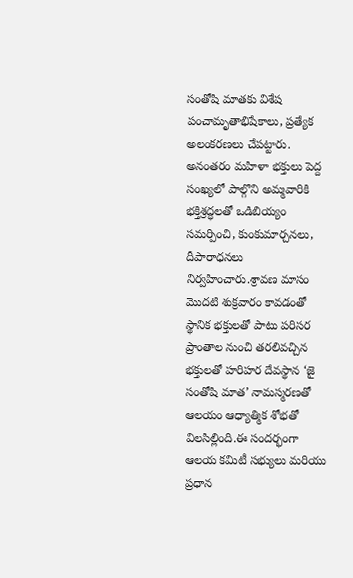సంతోషి మాతకు విశేష పంచామృతాభిషేకాలు, ప్రత్యేక అలంకరణలు చేపట్టారు. అనంతరం మహిళా భక్తులు పెద్ద సంఖ్యలో పాల్గొని అమ్మవారికి భక్తిశ్రద్ధలతో ఒడిబియ్యం సమర్పించి, కుంకుమార్చనలు, దీపారాధనలు నిర్వహించారు.శ్రావణ మాసం మొదటి శుక్రవారం కావడంతో స్థానిక భక్తులతో పాటు పరిసర ప్రాంతాల నుంచి తరలివచ్చిన భక్తులతో హరిహర దేవస్థాన ‘జై సంతోషి మాత’ నామస్మరణతో ఆలయం ఆధ్యాత్మిక శోభతో విలసిల్లింది.ఈ సందర్భంగా ఆలయ కమిటీ సభ్యులు మరియు ప్రధాన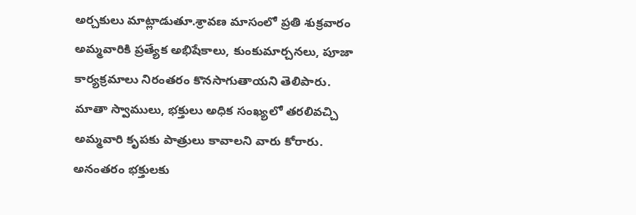అర్చకులు మాట్లాడుతూ.శ్రావణ మాసంలో ప్రతి శుక్రవారం అమ్మవారికి ప్రత్యేక అభిషేకాలు, కుంకుమార్చనలు, పూజా కార్యక్రమాలు నిరంతరం కొనసాగుతాయని తెలిపారు. మాతా స్వాములు, భక్తులు అధిక సంఖ్యలో తరలివచ్చి అమ్మవారి కృపకు పాత్రులు కావాలని వారు కోరారు. అనంతరం భక్తులకు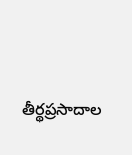తీర్థప్రసాదాల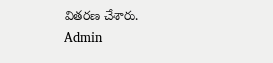వితరణ చేశారు.
Admin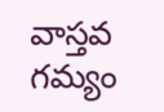వాస్తవ గమ్యం